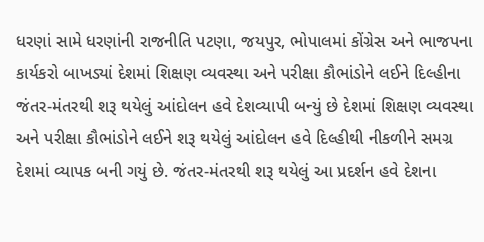ધરણાં સામે ધરણાંની રાજનીતિ પટણા, જયપુર, ભોપાલમાં કોંગ્રેસ અને ભાજપના કાર્યકરો બાખડ્યાં દેશમાં શિક્ષણ વ્યવસ્થા અને પરીક્ષા કૌભાંડોને લઈને દિલ્હીના જંતર-મંતરથી શરૂ થયેલું આંદોલન હવે દેશવ્યાપી બન્યું છે દેશમાં શિક્ષણ વ્યવસ્થા અને પરીક્ષા કૌભાંડોને લઈને શરૂ થયેલું આંદોલન હવે દિલ્હીથી નીકળીને સમગ્ર દેશમાં વ્યાપક બની ગયું છે. જંતર-મંતરથી શરૂ થયેલું આ પ્રદર્શન હવે દેશના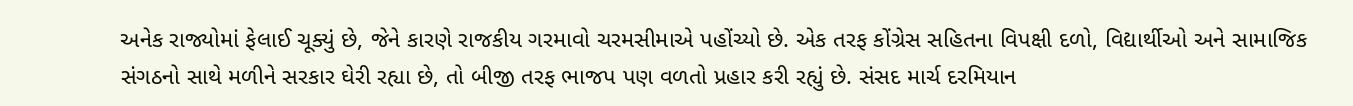અનેક રાજ્યોમાં ફેલાઈ ચૂક્યું છે, જેને કારણે રાજકીય ગરમાવો ચરમસીમાએ પહોંચ્યો છે. એક તરફ કોંગ્રેસ સહિતના વિપક્ષી દળો, વિદ્યાર્થીઓ અને સામાજિક સંગઠનો સાથે મળીને સરકાર ઘેરી રહ્યા છે, તો બીજી તરફ ભાજપ પણ વળતો પ્રહાર કરી રહ્યું છે. સંસદ માર્ચ દરમિયાન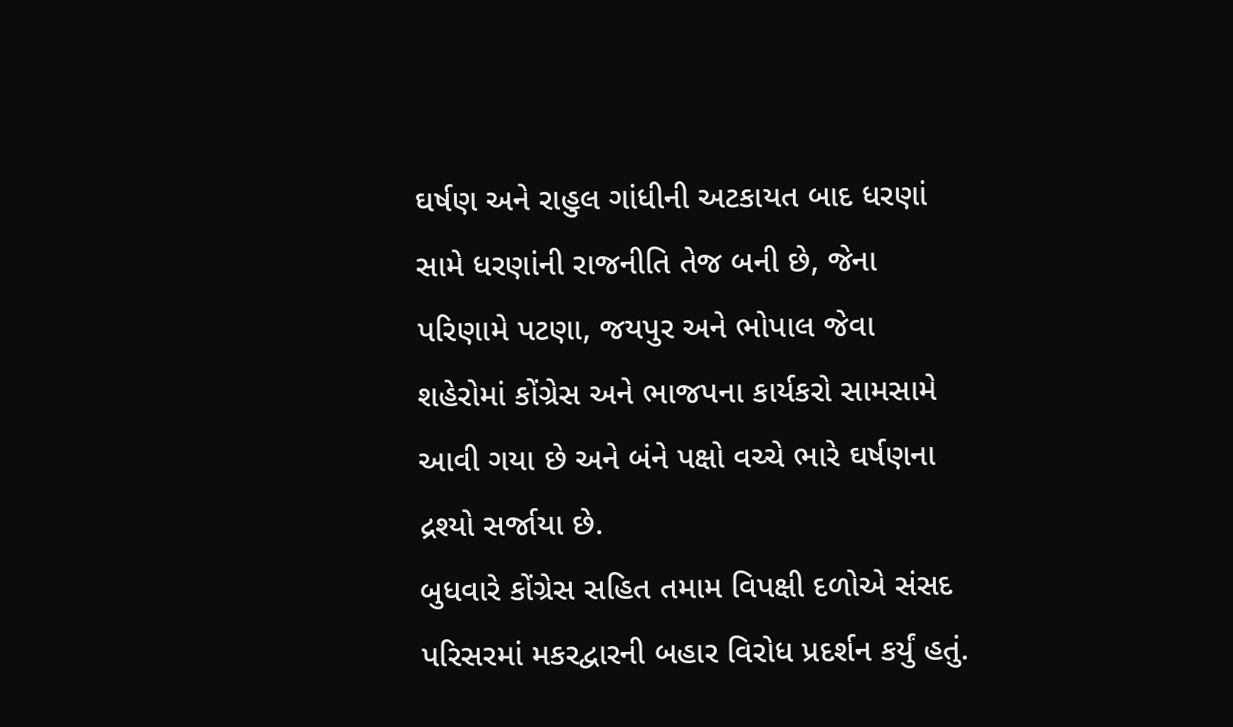ઘર્ષણ અને રાહુલ ગાંધીની અટકાયત બાદ ધરણાં સામે ધરણાંની રાજનીતિ તેજ બની છે, જેના પરિણામે પટણા, જયપુર અને ભોપાલ જેવા શહેરોમાં કોંગ્રેસ અને ભાજપના કાર્યકરો સામસામે આવી ગયા છે અને બંને પક્ષો વચ્ચે ભારે ઘર્ષણના દ્રશ્યો સર્જાયા છે.
બુધવારે કોંગ્રેસ સહિત તમામ વિપક્ષી દળોએ સંસદ પરિસરમાં મકરદ્વારની બહાર વિરોધ પ્રદર્શન કર્યું હતું.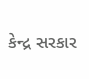કેન્દ્ર સરકાર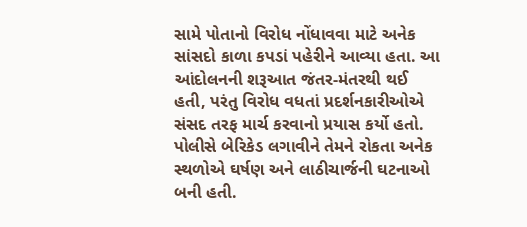સામે પોતાનો વિરોધ નોંધાવવા માટે અનેક સાંસદો કાળા કપડાં પહેરીને આવ્યા હતા. આ આંદોલનની શરૂઆત જંતર-મંતરથી થઈ હતી, પરંતુ વિરોધ વધતાં પ્રદર્શનકારીઓએ સંસદ તરફ માર્ચ કરવાનો પ્રયાસ કર્યો હતો. પોલીસે બેરિકેડ લગાવીને તેમને રોકતા અનેક સ્થળોએ ઘર્ષણ અને લાઠીચાર્જની ઘટનાઓ બની હતી.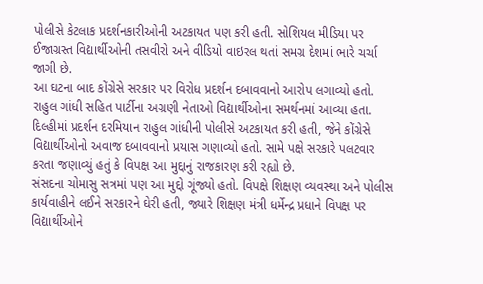પોલીસે કેટલાક પ્રદર્શનકારીઓની અટકાયત પણ કરી હતી. સોશિયલ મીડિયા પર ઈજાગ્રસ્ત વિદ્યાર્થીઓની તસવીરો અને વીડિયો વાઇરલ થતાં સમગ્ર દેશમાં ભારે ચર્ચા જાગી છે.
આ ઘટના બાદ કોંગ્રેસે સરકાર પર વિરોધ પ્રદર્શન દબાવવાનો આરોપ લગાવ્યો હતો. રાહુલ ગાંધી સહિત પાર્ટીના અગ્રણી નેતાઓ વિદ્યાર્થીઓના સમર્થનમાં આવ્યા હતા. દિલ્હીમાં પ્રદર્શન દરમિયાન રાહુલ ગાંધીની પોલીસે અટકાયત કરી હતી, જેને કોંગ્રેસે વિદ્યાર્થીઓનો અવાજ દબાવવાનો પ્રયાસ ગણાવ્યો હતો. સામે પક્ષે સરકારે પલટવાર કરતા જણાવ્યું હતું કે વિપક્ષ આ મુદ્દાનું રાજકારણ કરી રહ્યો છે.
સંસદના ચોમાસુ સત્રમાં પણ આ મુદ્દો ગૂંજ્યો હતો. વિપક્ષે શિક્ષણ વ્યવસ્થા અને પોલીસ કાર્યવાહીને લઈને સરકારને ઘેરી હતી, જ્યારે શિક્ષણ મંત્રી ધર્મેન્દ્ર પ્રધાને વિપક્ષ પર વિદ્યાર્થીઓને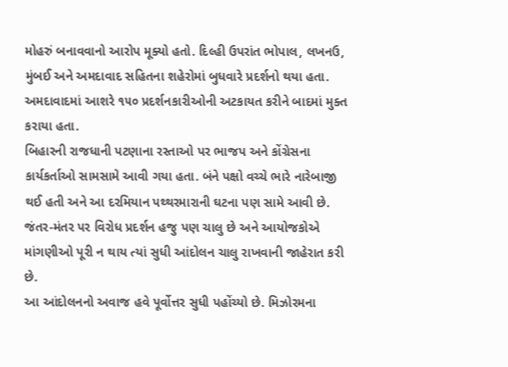મોહરું બનાવવાનો આરોપ મૂક્યો હતો. દિલ્હી ઉપરાંત ભોપાલ, લખનઉ, મુંબઈ અને અમદાવાદ સહિતના શહેરોમાં બુધવારે પ્રદર્શનો થયા હતા. અમદાવાદમાં આશરે ૧૫૦ પ્રદર્શનકારીઓની અટકાયત કરીને બાદમાં મુક્ત કરાયા હતા.
બિહારની રાજધાની પટણાના રસ્તાઓ પર ભાજપ અને કોંગ્રેસના કાર્યકર્તાઓ સામસામે આવી ગયા હતા. બંને પક્ષો વચ્ચે ભારે નારેબાજી થઈ હતી અને આ દરમિયાન પથ્થરમારાની ઘટના પણ સામે આવી છે.
જંતર-મંતર પર વિરોધ પ્રદર્શન હજુ પણ ચાલુ છે અને આયોજકોએ માંગણીઓ પૂરી ન થાય ત્યાં સુધી આંદોલન ચાલુ રાખવાની જાહેરાત કરી છે.
આ આંદોલનનો અવાજ હવે પૂર્વોત્તર સુધી પહોંચ્યો છે. મિઝોરમના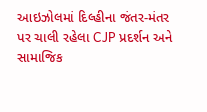આઇઝોલમાં દિલ્હીના જંતર-મંતર પર ચાલી રહેલા CJP પ્રદર્શન અને સામાજિક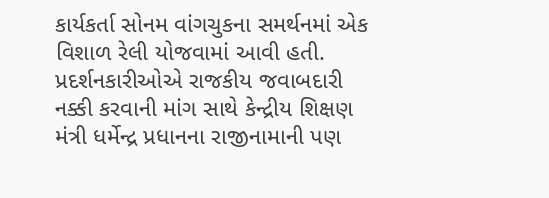કાર્યકર્તા સોનમ વાંગચુકના સમર્થનમાં એક વિશાળ રેલી યોજવામાં આવી હતી. પ્રદર્શનકારીઓએ રાજકીય જવાબદારી નક્કી કરવાની માંગ સાથે કેન્દ્રીય શિક્ષણ મંત્રી ધર્મેન્દ્ર પ્રધાનના રાજીનામાની પણ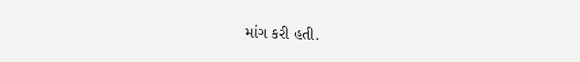માંગ કરી હતી.